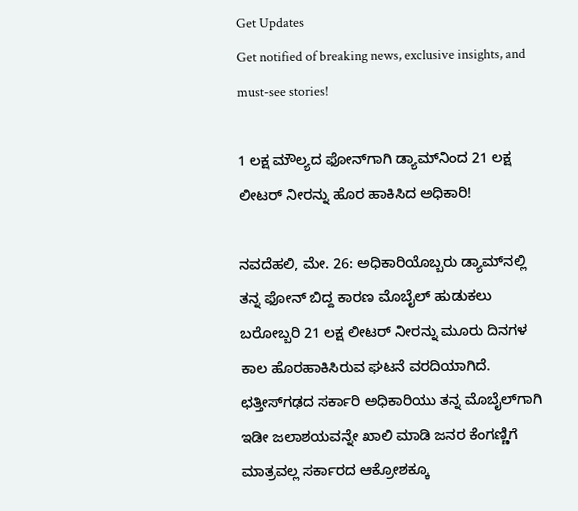Get Updates
Get notified of breaking news, exclusive insights, and must-see stories!

1 ಲಕ್ಷ ಮೌಲ್ಯದ ಫೋನ್‌ಗಾಗಿ ಡ್ಯಾಮ್‌ನಿಂದ 21 ಲಕ್ಷ ಲೀಟರ್ ನೀರನ್ನು ಹೊರ ಹಾಕಿಸಿದ ಅಧಿಕಾರಿ!

ನವದೆಹಲಿ, ಮೇ. 26: ಅಧಿಕಾರಿಯೊಬ್ಬರು ಡ್ಯಾಮ್‌ನಲ್ಲಿ ತನ್ನ ಫೋನ್ ಬಿದ್ದ ಕಾರಣ ಮೊಬೈಲ್ ಹುಡುಕಲು ಬರೋಬ್ಬರಿ 21 ಲಕ್ಷ ಲೀಟರ್ ನೀರನ್ನು ಮೂರು ದಿನಗಳ ಕಾಲ ಹೊರಹಾಕಿಸಿರುವ ಘಟನೆ ವರದಿಯಾಗಿದೆ. ಛತ್ತೀಸ್‌ಗಢದ ಸರ್ಕಾರಿ ಅಧಿಕಾರಿಯು ತನ್ನ ಮೊಬೈಲ್‌ಗಾಗಿ ಇಡೀ ಜಲಾಶಯವನ್ನೇ ಖಾಲಿ ಮಾಡಿ ಜನರ ಕೆಂಗಣ್ಣಿಗೆ ಮಾತ್ರವಲ್ಲ ಸರ್ಕಾರದ ಆಕ್ರೋಶಕ್ಕೂ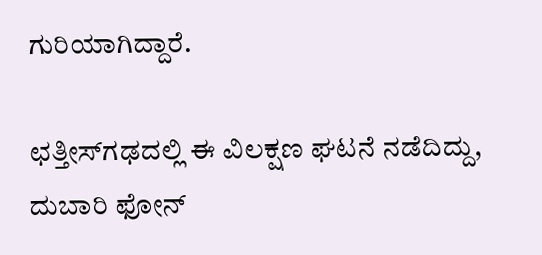ಗುರಿಯಾಗಿದ್ದಾರೆ.

ಛತ್ತೀಸ್‌ಗಢದಲ್ಲಿ ಈ ವಿಲಕ್ಷಣ ಘಟನೆ ನಡೆದಿದ್ದು, ದುಬಾರಿ ಫೋನ್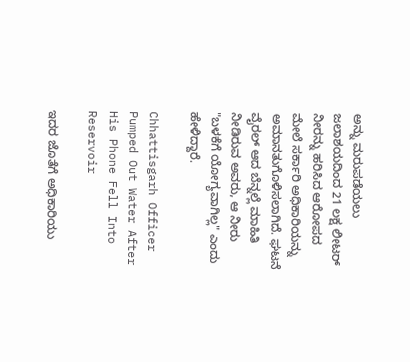ಅನ್ನು ಮರುಪಡೆಯಲು ಜಲಾಶಯದಿಂದ 21 ಲಕ್ಷ ಲೀಟರ್ ನೀರನ್ನು ಹರಿಸಿದ ಆರೋಪದ ಮೇಲೆ ಸರ್ಕಾರಿ ಅಧಿಕಾರಿಯನ್ನು ಅಮಾನತುಗೊಳಿಸಲಾಗಿದೆ. ಘಟನೆ ವೈರಲ್ ಆದ ಬೆನ್ನಲ್ಲೆ ಮಾಹಿತಿ ನೀಡಿರುವ ಅವರು, ಆ ನೀರು "ಬಳಕೆಗೆ ಯೋಗ್ಯವಾಗಿಲ್ಲ" ಎಂದು ಹೇಳಿದ್ದಾರೆ.

Chhattisgarh Officer Pumped Out Water After His Phone Fell Into Reservoir

ಇದರ ಜೊತೆಗೆ ಅಧಿಕಾರಿಯು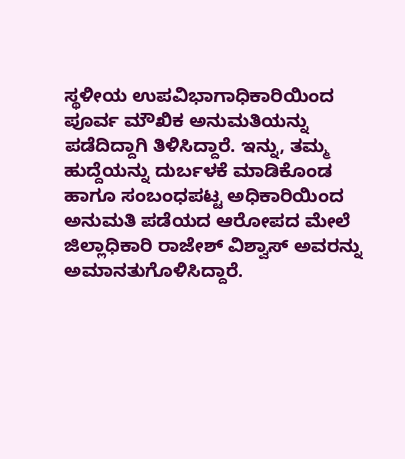ಸ್ಥಳೀಯ ಉಪವಿಭಾಗಾಧಿಕಾರಿಯಿಂದ ಪೂರ್ವ ಮೌಖಿಕ ಅನುಮತಿಯನ್ನು ಪಡೆದಿದ್ದಾಗಿ ತಿಳಿಸಿದ್ದಾರೆ. ಇನ್ನು, ತಮ್ಮ ಹುದ್ದೆಯನ್ನು ದುರ್ಬಳಕೆ ಮಾಡಿಕೊಂಡ ಹಾಗೂ ಸಂಬಂಧಪಟ್ಟ ಅಧಿಕಾರಿಯಿಂದ ಅನುಮತಿ ಪಡೆಯದ ಆರೋಪದ ಮೇಲೆ ಜಿಲ್ಲಾಧಿಕಾರಿ ರಾಜೇಶ್ ವಿಶ್ವಾಸ್ ಅವರನ್ನು ಅಮಾನತುಗೊಳಿಸಿದ್ದಾರೆ.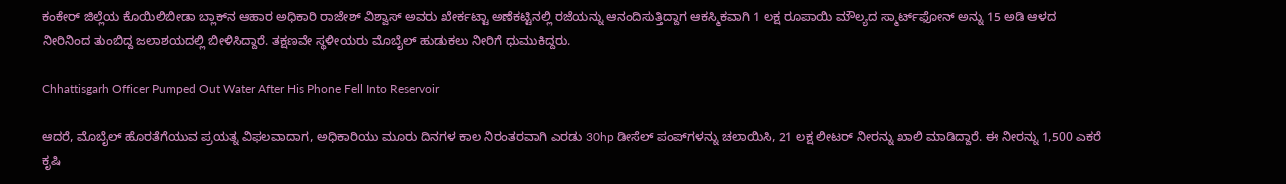ಕಂಕೇರ್ ಜಿಲ್ಲೆಯ ಕೊಯಿಲಿಬೀಡಾ ಬ್ಲಾಕ್‌ನ ಆಹಾರ ಅಧಿಕಾರಿ ರಾಜೇಶ್ ವಿಶ್ವಾಸ್ ಅವರು ಖೇರ್ಕಟ್ಟಾ ಅಣೆಕಟ್ಟಿನಲ್ಲಿ ರಜೆಯನ್ನು ಆನಂದಿಸುತ್ತಿದ್ದಾಗ ಆಕಸ್ಮಿಕವಾಗಿ 1 ಲಕ್ಷ ರೂಪಾಯಿ ಮೌಲ್ಯದ ಸ್ಮಾರ್ಟ್‌ಫೋನ್ ಅನ್ನು 15 ಅಡಿ ಆಳದ ನೀರಿನಿಂದ ತುಂಬಿದ್ದ ಜಲಾಶಯದಲ್ಲಿ ಬೀಳಿಸಿದ್ದಾರೆ. ತಕ್ಷಣವೇ ಸ್ಥಳೀಯರು ಮೊಬೈಲ್ ಹುಡುಕಲು ನೀರಿಗೆ ಧುಮುಕಿದ್ದರು.

Chhattisgarh Officer Pumped Out Water After His Phone Fell Into Reservoir

ಆದರೆ, ಮೊಬೈಲ್ ಹೊರತೆಗೆಯುವ ಪ್ರಯತ್ನ ವಿಫಲವಾದಾಗ, ಅಧಿಕಾರಿಯು ಮೂರು ದಿನಗಳ ಕಾಲ ನಿರಂತರವಾಗಿ ಎರಡು 30hp ಡೀಸೆಲ್ ಪಂಪ್‌ಗಳನ್ನು ಚಲಾಯಿಸಿ, 21 ಲಕ್ಷ ಲೀಟರ್ ನೀರನ್ನು ಖಾಲಿ ಮಾಡಿದ್ದಾರೆ. ಈ ನೀರನ್ನು 1,500 ಎಕರೆ ಕೃಷಿ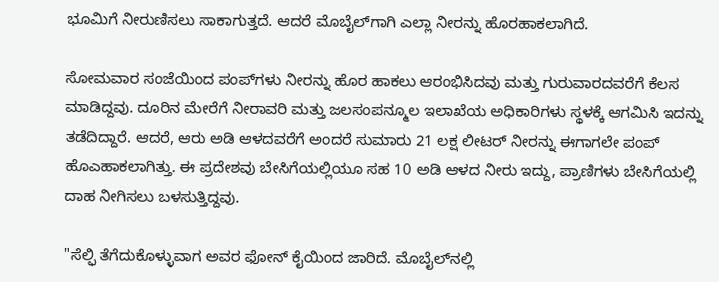ಭೂಮಿಗೆ ನೀರುಣಿಸಲು ಸಾಕಾಗುತ್ತದೆ. ಆದರೆ ಮೊಬೈಲ್‌ಗಾಗಿ ಎಲ್ಲಾ ನೀರನ್ನು ಹೊರಹಾಕಲಾಗಿದೆ.

ಸೋಮವಾರ ಸಂಜೆಯಿಂದ ಪಂಪ್‌ಗಳು ನೀರನ್ನು ಹೊರ ಹಾಕಲು ಆರಂಭಿಸಿದವು ಮತ್ತು ಗುರುವಾರದವರೆಗೆ ಕೆಲಸ ಮಾಡಿದ್ದವು. ದೂರಿನ ಮೇರೆಗೆ ನೀರಾವರಿ ಮತ್ತು ಜಲಸಂಪನ್ಮೂಲ ಇಲಾಖೆಯ ಅಧಿಕಾರಿಗಳು ಸ್ಥಳಕ್ಕೆ ಆಗಮಿಸಿ ಇದನ್ನು ತಡೆದಿದ್ದಾರೆ. ಆದರೆ, ಆರು ಅಡಿ ಆಳದವರೆಗೆ ಅಂದರೆ ಸುಮಾರು 21 ಲಕ್ಷ ಲೀಟರ್ ನೀರನ್ನು ಈಗಾಗಲೇ ಪಂಪ್ ಹೊಎಹಾಕಲಾಗಿತ್ತು. ಈ ಪ್ರದೇಶವು ಬೇಸಿಗೆಯಲ್ಲಿಯೂ ಸಹ 10 ಅಡಿ ಆಳದ ನೀರು ಇದ್ದು, ಪ್ರಾಣಿಗಳು ಬೇಸಿಗೆಯಲ್ಲಿ ದಾಹ ನೀಗಿಸಲು ಬಳಸುತ್ತಿದ್ದವು.

"ಸೆಲ್ಫಿ ತೆಗೆದುಕೊಳ್ಳುವಾಗ ಅವರ ಫೋನ್ ಕೈಯಿಂದ ಜಾರಿದೆ. ಮೊಬೈಲ್‌ನಲ್ಲಿ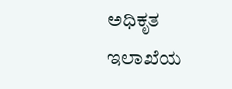ಅಧಿಕೃತ ಇಲಾಖೆಯ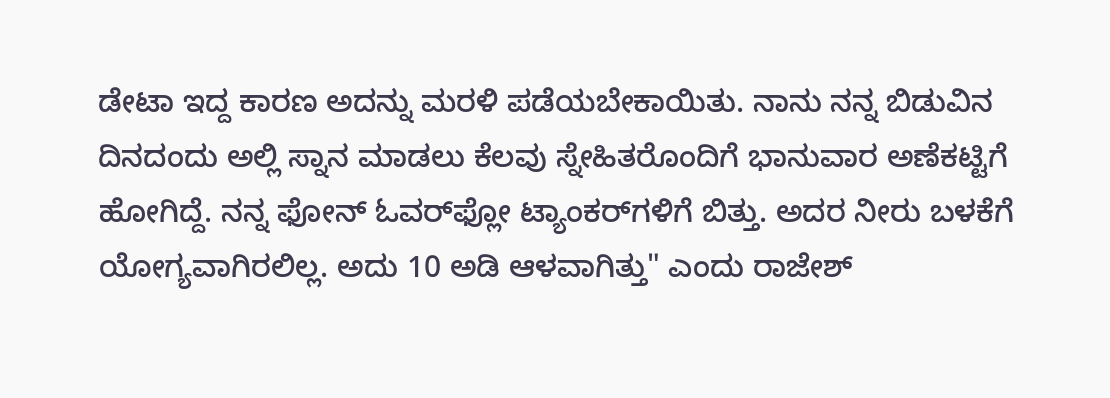ಡೇಟಾ ಇದ್ದ ಕಾರಣ ಅದನ್ನು ಮರಳಿ ಪಡೆಯಬೇಕಾಯಿತು. ನಾನು ನನ್ನ ಬಿಡುವಿನ ದಿನದಂದು ಅಲ್ಲಿ ಸ್ನಾನ ಮಾಡಲು ಕೆಲವು ಸ್ನೇಹಿತರೊಂದಿಗೆ ಭಾನುವಾರ ಅಣೆಕಟ್ಟಿಗೆ ಹೋಗಿದ್ದೆ. ನನ್ನ ಫೋನ್ ಓವರ್‌ಫ್ಲೋ ಟ್ಯಾಂಕರ್‌ಗಳಿಗೆ ಬಿತ್ತು. ಅದರ ನೀರು ಬಳಕೆಗೆ ಯೋಗ್ಯವಾಗಿರಲಿಲ್ಲ. ಅದು 10 ಅಡಿ ಆಳವಾಗಿತ್ತು" ಎಂದು ರಾಜೇಶ್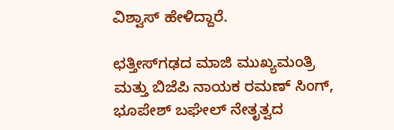ವಿಶ್ವಾಸ್ ಹೇಳಿದ್ದಾರೆ.

ಛತ್ತೀಸ್‌ಗಢದ ಮಾಜಿ ಮುಖ್ಯಮಂತ್ರಿ ಮತ್ತು ಬಿಜೆಪಿ ನಾಯಕ ರಮಣ್ ಸಿಂಗ್, ಭೂಪೇಶ್ ಬಘೇಲ್ ನೇತೃತ್ವದ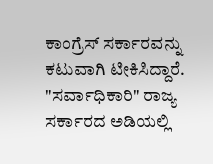ಕಾಂಗ್ರೆಸ್ ಸರ್ಕಾರವನ್ನು ಕಟುವಾಗಿ ಟೀಕಿಸಿದ್ದಾರೆ. "ಸರ್ವಾಧಿಕಾರಿ" ರಾಜ್ಯ ಸರ್ಕಾರದ ಅಡಿಯಲ್ಲಿ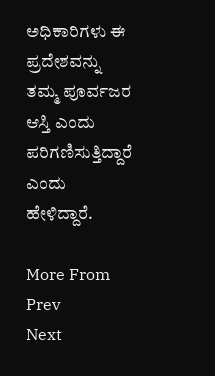ಅಧಿಕಾರಿಗಳು ಈ ಪ್ರದೇಶವನ್ನು ತಮ್ಮ ಪೂರ್ವಜರ ಆಸ್ತಿ ಎಂದು ಪರಿಗಣಿಸುತ್ತಿದ್ದಾರೆ ಎಂದು ಹೇಳಿದ್ದಾರೆ.

More From
Prev
Next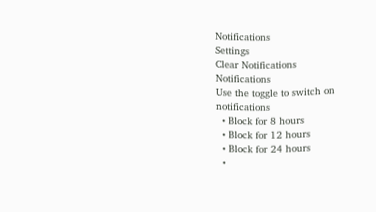Notifications
Settings
Clear Notifications
Notifications
Use the toggle to switch on notifications
  • Block for 8 hours
  • Block for 12 hours
  • Block for 24 hours
  •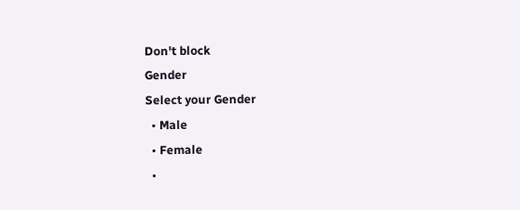Don't block
Gender
Select your Gender
  • Male
  • Female
  •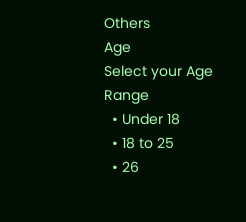Others
Age
Select your Age Range
  • Under 18
  • 18 to 25
  • 26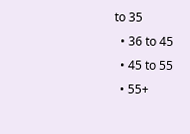to 35
  • 36 to 45
  • 45 to 55
  • 55+